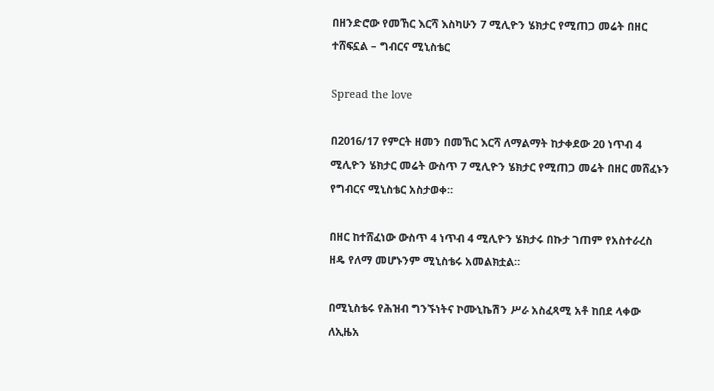በዘንድሮው የመኸር እርሻ እስካሁን 7 ሚሊዮን ሄክታር የሚጠጋ መሬት በዘር ተሸፍኗል – ግብርና ሚኒስቴር

Spread the love

በ2016/17 የምርት ዘመን በመኸር እርሻ ለማልማት ከታቀደው 20 ነጥብ 4 ሚሊዮን ሄክታር መሬት ውስጥ 7 ሚሊዮን ሄክታር የሚጠጋ መሬት በዘር መሸፈኑን የግብርና ሚኒስቴር አስታወቀ።

በዘር ከተሸፈነው ውስጥ 4 ነጥብ 4 ሚሊዮን ሄክታሩ በኩታ ገጠም የአስተራረስ ዘዴ የለማ መሆኑንም ሚኒስቴሩ አመልክቷል።

በሚኒስቴሩ የሕዝብ ግንኙነትና ኮሙኒኬሽን ሥራ አስፈጻሚ አቶ ከበደ ላቀው ለኢዜአ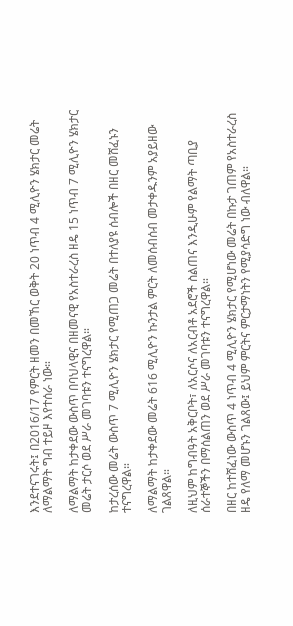እንደተናገሩት፤ በ2016/17 የምርት ዘመን በመኸር ወቅት 20 ነጥብ 4 ሚሊዮን ሄክታር መሬት ለማልማት ግብ ተይዞ እየተሰራ ነው።

ለማልማት ከታቀደው ውስጥ በባህላዊና በዘመናዊ የአስተራረስ ዘዴ 15 ነጥብ 7 ሚሊዮን ሄክታር መሬት ታርሶ ወደ ሥራ መገባቱን ተናግረዋል።

ከታረሰው መሬት ውስጥ 7 ሚሊዮን ሄክታር የሚጠጋ መሬት በተለያዩ ሰብሎች በዘር መሸፈኑን ተናግረዋል።

ለማልማት ከታቀደው መሬት 616 ሚሊዮን ኩንታል ምርት ለመሰብሰብ መታቀዱንም አያይዘው ገልጸዋል።

ለዚህም ከግብዓት አቅርቦት፣ ለአርሶና ለአርብቶ አደሮች ስልጠና እንዲሁም የልማት ጣቢያ ሰራተኞችን በማሰልጠን ወደ ሥራ መገባቱን ተናግረዋል።

በዘር ከተሸፈነው ውስጥ 4 ነጥብ 4 ሚሊዮን ሄክታር የሚሆነው መሬት በኩታ ገጠም የአስተራረስ ዘዴ የለማ መሆኑን ገልጸው፤ ይህም ምርትና ምርታማነትን የሚያሳድግ ነው ብለዋል።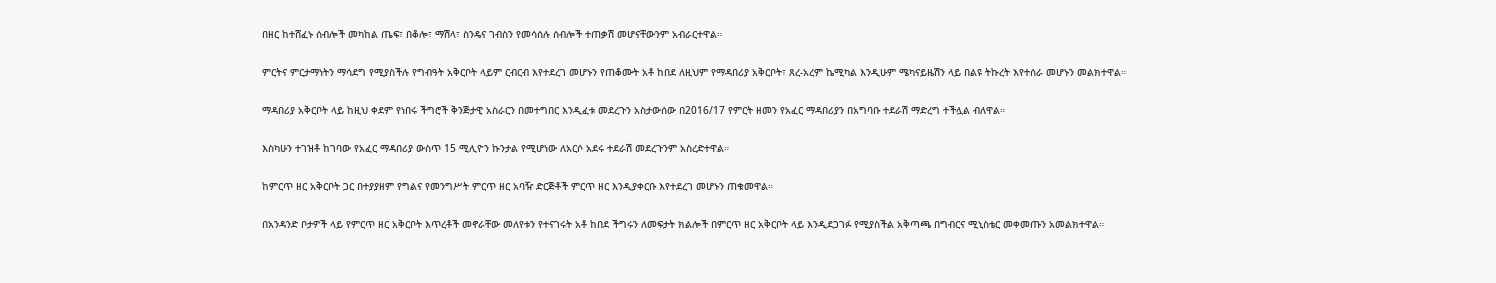በዘር ከተሸፈኑ ሰብሎች መካከል ጤፍ፣ በቆሎ፣ ማሽላ፣ ስንዴና ገብስን የመሳሰሉ ሰብሎች ተጠቃሽ መሆናቸውንም አብራርተዋል።

ምርትና ምርታማነትን ማሳደግ የሚያስችሉ የግብዓት አቅርቦት ላይም ርብርብ እየተደረገ መሆኑን የጠቆሙት አቶ ከበደ ለዚህም የማዳበሪያ አቅርቦት፣ ጸረ-አረም ኬሚካል እንዲሁም ሜካናይዜሽን ላይ በልዩ ትኩረት እየተሰራ መሆኑን መልክተዋል።

ማዳበሪያ አቅርቦት ላይ ከዚህ ቀደም የነበሩ ችግሮች ቅንጅታዊ አስራርን በመተግበር እንዲፈቱ መደረጉን አስታውሰው በ2016/17 የምርት ዘመን የአፈር ማዳበሪያን በአግባቡ ተደራሽ ማድረግ ተችሏል ብለዋል።

እስካሁን ተገዝቶ ከገባው የአፈር ማዳበሪያ ውስጥ 15 ሚሊዮን ኩንታል የሚሆነው ለአርሶ አደሩ ተደራሽ መደረጉንም አስረድተዋል።

ከምርጥ ዘር አቅርቦት ጋር በተያያዘም የግልና የመንግሥት ምርጥ ዘር አባዥ ድርጅቶች ምርጥ ዘር እንዲያቀርቡ እየተደረገ መሆኑን ጠቁመዋል።

በአንዳንድ ቦታዎች ላይ የምርጥ ዘር አቅርቦት እጥረቶች መኖራቸው መለየቱን የተናገሩት አቶ ከበደ ችግሩን ለመፍታት ክልሎች በምርጥ ዘር አቅርቦት ላይ እንዲደጋገፉ የሚያስችል አቅጣጫ በግብርና ሚኒስቴር መቀመጡን አመልክተዋል።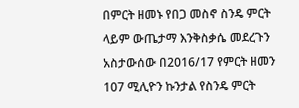በምርት ዘመኑ የበጋ መስኖ ስንዴ ምርት ላይም ውጤታማ እንቅስቃሴ መደረጉን አስታውሰው በ2016/17 የምርት ዘመን 107 ሚሊዮን ኩንታል የስንዴ ምርት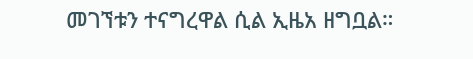መገኘቱን ተናግረዋል ሲል ኢዜአ ዘግቧል።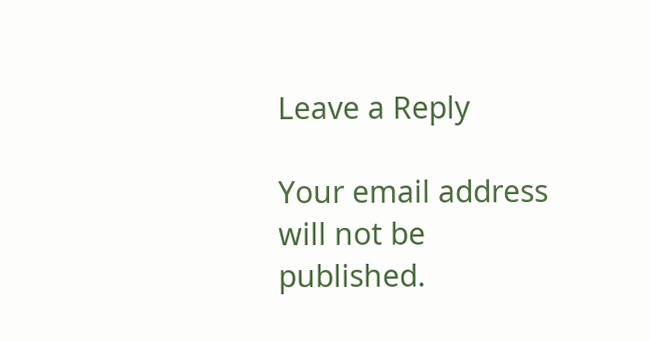Leave a Reply

Your email address will not be published.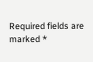Required fields are marked *